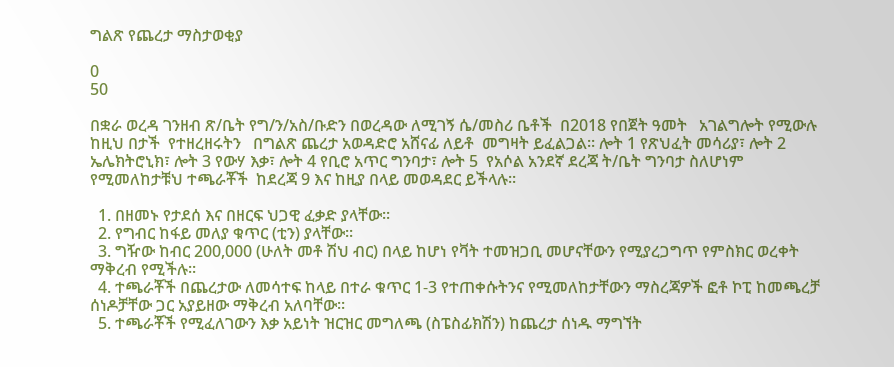ግልጽ የጨረታ ማስታወቂያ

0
50

በቋራ ወረዳ ገንዘብ ጽ/ቤት የግ/ን/አስ/ቡድን በወረዳው ለሚገኝ ሴ/መስሪ ቤቶች  በ2018 የበጀት ዓመት   አገልግሎት የሚውሉ ከዚህ በታች  የተዘረዘሩትን   በግልጽ ጨረታ አወዳድሮ አሸናፊ ለይቶ  መግዛት ይፈልጋል፡፡ ሎት 1 የጽህፈት መሳሪያ፣ ሎት 2  ኤሌክትሮኒክ፣ ሎት 3 የውሃ እቃ፣ ሎት 4 የቢሮ አጥር ግንባታ፣ ሎት 5  የአሶል አንደኛ ደረጃ ት/ቤት ግንባታ ስለሆነም የሚመለከታቹህ ተጫራቾች  ከደረጃ 9 እና ከዚያ በላይ መወዳደር ይችላሉ፡፡

  1. በዘመኑ የታደሰ እና በዘርፍ ህጋዊ ፈቃድ ያላቸው፡፡
  2. የግብር ከፋይ መለያ ቁጥር (ቲን) ያላቸው፡፡
  3. ግዥው ከብር 200,000 (ሁለት መቶ ሽህ ብር) በላይ ከሆነ የቫት ተመዝጋቢ መሆናቸውን የሚያረጋግጥ የምስክር ወረቀት ማቅረብ የሚችሉ፡፡
  4. ተጫራቾች በጨረታው ለመሳተፍ ከላይ በተራ ቁጥር 1-3 የተጠቀሱትንና የሚመለከታቸውን ማስረጃዎች ፎቶ ኮፒ ከመጫረቻ ሰነዶቻቸው ጋር አያይዘው ማቅረብ አለባቸው፡፡
  5. ተጫራቾች የሚፈለገውን እቃ አይነት ዝርዝር መግለጫ (ስፔስፊክሽን) ከጨረታ ሰነዱ ማግኘት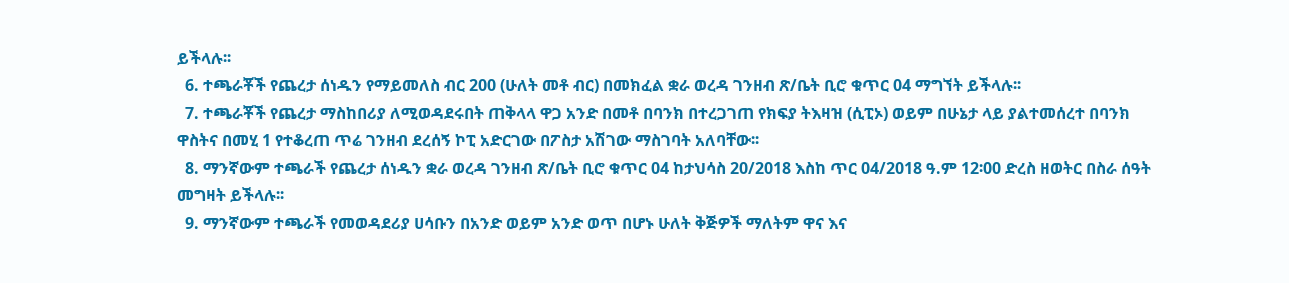ይችላሉ፡፡
  6. ተጫራቾች የጨረታ ሰነዱን የማይመለስ ብር 200 (ሁለት መቶ ብር) በመክፈል ቋራ ወረዳ ገንዘብ ጽ/ቤት ቢሮ ቁጥር 04 ማግኘት ይችላሉ፡፡
  7. ተጫራቾች የጨረታ ማስከበሪያ ለሚወዳደሩበት ጠቅላላ ዋጋ አንድ በመቶ በባንክ በተረጋገጠ የክፍያ ትእዛዝ (ሲፒኦ) ወይም በሁኔታ ላይ ያልተመሰረተ በባንክ ዋስትና በመሂ 1 የተቆረጠ ጥሬ ገንዘብ ደረሰኝ ኮፒ አድርገው በፖስታ አሽገው ማስገባት አለባቸው፡፡
  8. ማንኛውም ተጫራች የጨረታ ሰነዱን ቋራ ወረዳ ገንዘብ ጽ/ቤት ቢሮ ቁጥር 04 ከታህሳስ 20/2018 እስከ ጥር 04/2018 ዓ.ም 12፡00 ድረስ ዘወትር በስራ ሰዓት መግዛት ይችላሉ፡፡
  9. ማንኛውም ተጫራች የመወዳደሪያ ሀሳቡን በአንድ ወይም አንድ ወጥ በሆኑ ሁለት ቅጅዎች ማለትም ዋና እና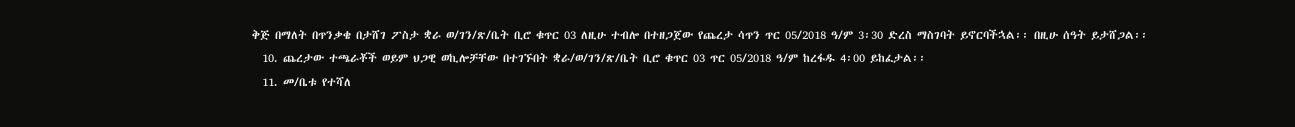ቅጅ በማለት በጥንቃቄ በታሸገ ፖስታ ቋራ ወ/ገን/ጽ/ቤት ቢሮ ቁጥር 03 ለዚሁ ተብሎ በተዘጋጀው የጨረታ ሳጥን ጥር 05/2018 ዓ/ም 3፡30 ድረስ ማስገባት ይኖርባችኋል፡፡ በዚሁ ሰዓት ይታሸጋል፡፡
  10. ጨረታው ተጫራቾች ወይም ህጋዊ ወኪሎቻቸው በተገኙበት ቋራ/ወ/ገን/ጽ/ቤት ቢሮ ቁጥር 03 ጥር 05/2018 ዓ/ም ከረፋዱ 4፡00 ይከፈታል፡፡
  11. መ/ቤቱ የተሻለ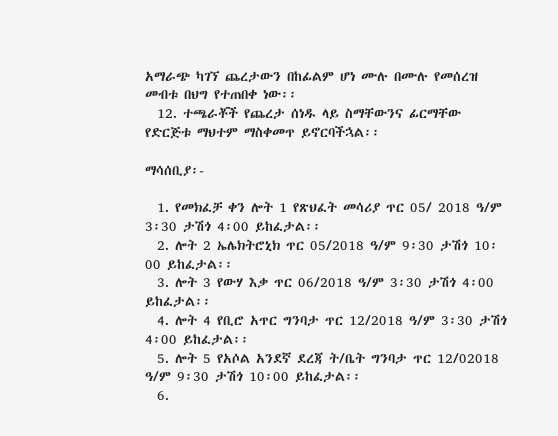አማራጭ ካገኘ ጨረታውን በከፊልም ሆነ ሙሉ በሙሉ የመሰረዝ መብቱ በህግ የተጠበቀ ነው፡፡
  12. ተጫራቾች የጨረታ ሰነዱ ላይ ስማቸውንና ፊርማቸው የድርጅቱ ማህተም ማስቀመጥ ይኖርባችኋል፡፡

ማሳሰቢያ፡-

  1. የመክፈቻ ቀን ሎት 1 የጽህፈት መሳሪያ ጥር 05/ 2018 ዓ/ም 3፡30 ታሽጎ 4፡00 ይከፈታል፡፡
  2. ሎት 2 ኤሌክትሮኒክ ጥር 05/2018 ዓ/ም 9፡30 ታሽጎ 10፡00 ይከፈታል፡፡
  3. ሎት 3 የውሃ እቃ ጥር 06/2018 ዓ/ም 3፡30 ታሽጎ 4፡00 ይከፈታል፡፡
  4. ሎት 4 የቢሮ አጥር ግንባታ ጥር 12/2018 ዓ/ም 3፡30 ታሽጎ 4፡00 ይከፈታል፡፡
  5. ሎት 5 የአሶል አንደኛ ደረጃ ት/ቤት ግንባታ ጥር 12/02018 ዓ/ም 9፡30 ታሽጎ 10፡00 ይከፈታል፡፡
  6.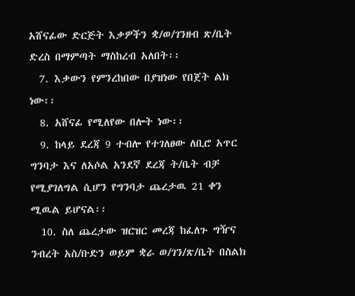አሸናፊው ድርጅት እቃዎችን ቋ/ወ/ገንዘብ ጽ/ቤት ድረስ በማምጣት ማስከረብ አለበት፡፡
  7. እቃውን የምንረከበው በያዝነው የበጀት ልክ ነው፡፡
  8. አሸናፊ የሚለየው በሎት ነው፡፡
  9. ከላይ ደረጃ 9 ተብሎ የተገለፀው ለቢሮ አጥር ግንባታ እና ለአሶል አንደኛ ደረጃ ት/ቤት ብቻ የሚያገለግል ሲሆን የግንባታ ጨረታዉ 21 ቀን ሚዉል ይሆናል፡፡
  10. ስለ ጨረታው ዝርዝር መረጃ ከፈለጉ ግዥና ንብረት አስ/ቡድን ወይም ቋራ ወ/ገን/ጽ/ቤት በስልክ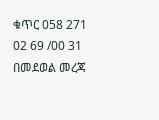ቁጥር 058 271 02 69 /00 31 በመደወል መረጃ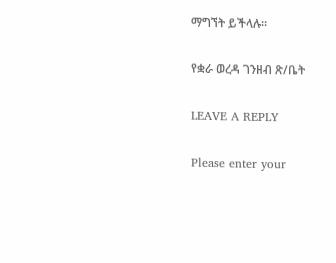ማግኘት ይችላሉ፡፡

የቋራ ወረዳ ገንዘብ ጽ/ቤት

LEAVE A REPLY

Please enter your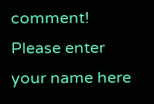comment!
Please enter your name here